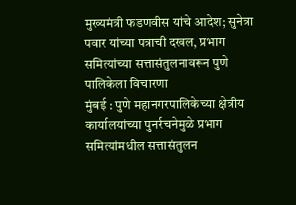मुख्यमंत्री फडणवीस यांचे आदेश; सुनेत्रा पवार यांच्या पत्राची दखल, प्रभाग समित्यांच्या सत्तासंतुलनावरून पुणे पालिकेला विचारणा
मुंबई : पुणे महानगरपालिकेच्या क्षेत्रीय कार्यालयांच्या पुनर्रचनेमुळे प्रभाग समित्यांमधील सत्तासंतुलन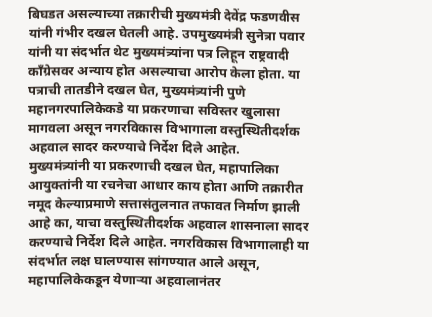बिघडत असल्याच्या तक्रारीची मुख्यमंत्री देवेंद्र फडणवीस यांनी गंभीर दखल घेतली आहे. उपमुख्यमंत्री सुनेत्रा पवार यांनी या संदर्भात थेट मुख्यमंत्र्यांना पत्र लिहून राष्ट्रवादी काँग्रेसवर अन्याय होत असल्याचा आरोप केला होता. या पत्राची तातडीने दखल घेत, मुख्यमंत्र्यांनी पुणे महानगरपालिकेकडे या प्रकरणाचा सविस्तर खुलासा मागवला असून नगरविकास विभागाला वस्तुस्थितीदर्शक अहवाल सादर करण्याचे निर्देश दिले आहेत.
मुख्यमंत्र्यांनी या प्रकरणाची दखल घेत, महापालिका आयुक्तांनी या रचनेचा आधार काय होता आणि तक्रारीत नमूद केल्याप्रमाणे सत्तासंतुलनात तफावत निर्माण झाली आहे का, याचा वस्तुस्थितीदर्शक अहवाल शासनाला सादर करण्याचे निर्देश दिले आहेत. नगरविकास विभागालाही या संदर्भात लक्ष घालण्यास सांगण्यात आले असून, महापालिकेकडून येणाऱ्या अहवालानंतर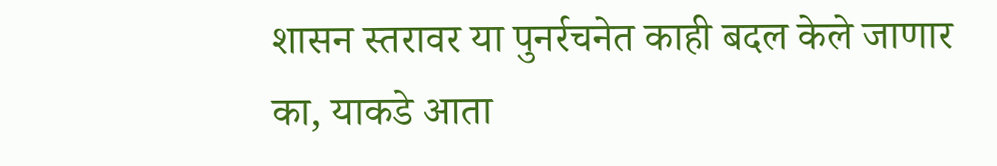शासन स्तरावर या पुनर्रचनेत काही बदल केले जाणार का, याकडे आता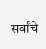सर्वांचे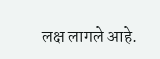लक्ष लागले आहे.